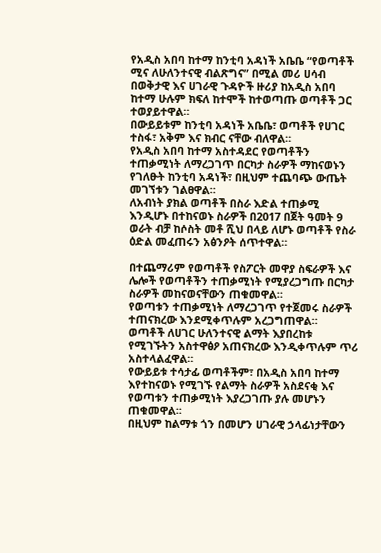የአዲስ አበባ ከተማ ከንቲባ አዳነች አቤቤ “የወጣቶች ሚና ለሁለንተናዊ ብልጽግና” በሚል መሪ ሀሳብ በወቅታዊ እና ሀገራዊ ጉዳዮች ዙሪያ ከአዲስ አበባ ከተማ ሁሉም ክፍለ ከተሞች ከተወጣጡ ወጣቶች ጋር ተወያይተዋል።
በውይይቱም ከንቲባ አዳነች አቤቤ፣ ወጣቶች የሀገር ተስፋ፣ አቅም እና ክብር ናቸው ብለዋል።
የአዲስ አበባ ከተማ አስተዳደር የወጣቶችን ተጠቃሚነት ለማረጋገጥ በርካታ ስራዎች ማከናወኑን የገለፁት ከንቲባ አዳነች፣ በዚህም ተጨባጭ ውጤት መገኘቱን ገልፀዋል።
ለአብነት ያክል ወጣቶች በስራ እድል ተጠቃሚ እንዲሆኑ በተከናወኑ ስራዎች በ2017 በጀት ዓመት 9 ወራት ብቻ ከሶስት መቶ ሺህ በላይ ለሆኑ ወጣቶች የስራ ዕድል መፈጠሩን አፅንዖት ሰጥተዋል።

በተጨማሪም የወጣቶች የስፖርት መዋያ ስፍራዎች እና ሌሎች የወጣቶችን ተጠቃሚነት የሚያረጋግጡ በርካታ ስራዎች መከናወናቸውን ጠቁመዋል።
የወጣቱን ተጠቃሚነት ለማረጋገጥ የተጀመሩ ስራዎች ተጠናክረው እንደሚቀጥሉም አረጋግጠዋል።
ወጣቶች ለሀገር ሁለንተናዊ ልማት እያበረከቱ የሚገኙትን አስተዋፅዖ አጠናክረው እንዲቀጥሉም ጥሪ አስተላልፈዋል።
የውይይቱ ተሳታፊ ወጣቶችም፣ በአዲስ አበባ ከተማ እየተከናወኑ የሚገኙ የልማት ስራዎች አስደናቂ እና የወጣቱን ተጠቃሚነት እያረጋገጡ ያሉ መሆኑን ጠቁመዋል፡፡
በዚህም ከልማቱ ጎን በመሆን ሀገራዊ ኃላፊነታቸውን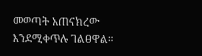መወጣት አጠናክረው እንደሚቀጥሉ ገልፀዋል።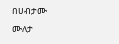በሀብታሙ ሙለታ